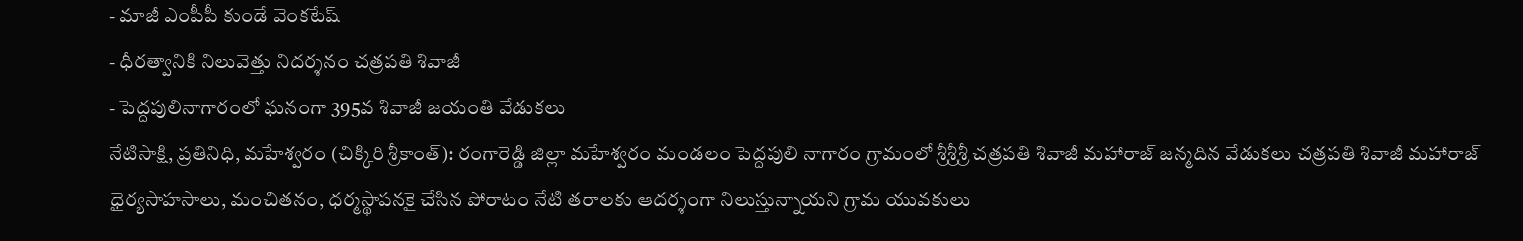- మాజీ ఎంపీపీ కుండే వెంకటేష్
- ధీరత్వానికి నిలువెత్తు నిదర్శనం చత్రపతి శివాజీ
- పెద్దపులినాగారంలో ఘనంగా 395వ శివాజీ జయంతి వేడుకలు
నేటిసాక్షి, ప్రతినిధి, మహేశ్వరం (చిక్కిరి శ్రీకాంత్): రంగారెడ్డి జిల్లా మహేశ్వరం మండలం పెద్దపులి నాగారం గ్రామంలో శ్రీశ్రీశ్రీ చత్రపతి శివాజీ మహారాజ్ జన్మదిన వేడుకలు చత్రపతి శివాజీ మహారాజ్ ధైర్యసాహసాలు, మంచితనం, ధర్మస్థాపనకై చేసిన పోరాటం నేటి తరాలకు ఆదర్శంగా నిలుస్తున్నాయని గ్రామ యువకులు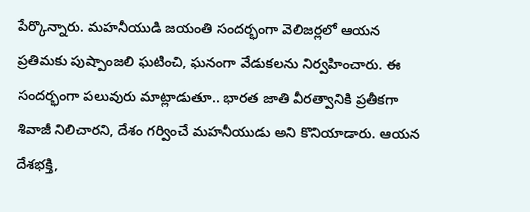పేర్కొన్నారు. మహనీయుడి జయంతి సందర్భంగా వెలిజర్లలో ఆయన ప్రతిమకు పుష్పాంజలి ఘటించి, ఘనంగా వేడుకలను నిర్వహించారు. ఈ సందర్భంగా పలువురు మాట్లాడుతూ.. భారత జాతి వీరత్వానికి ప్రతీకగా శివాజీ నిలిచారని, దేశం గర్వించే మహనీయుడు అని కొనియాడారు. ఆయన దేశభక్తి,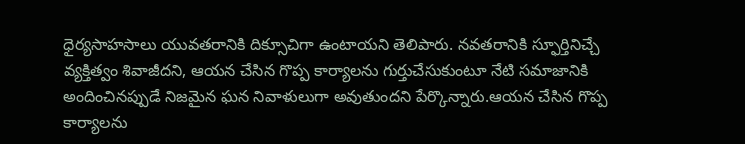ధైర్యసాహసాలు యువతరానికి దిక్సూచిగా ఉంటాయని తెలిపారు. నవతరానికి స్ఫూర్తినిచ్చే వ్యక్తిత్వం శివాజీదని, ఆయన చేసిన గొప్ప కార్యాలను గుర్తుచేసుకుంటూ నేటి సమాజానికి అందించినప్పుడే నిజమైన ఘన నివాళులుగా అవుతుందని పేర్కొన్నారు.ఆయన చేసిన గొప్ప కార్యాలను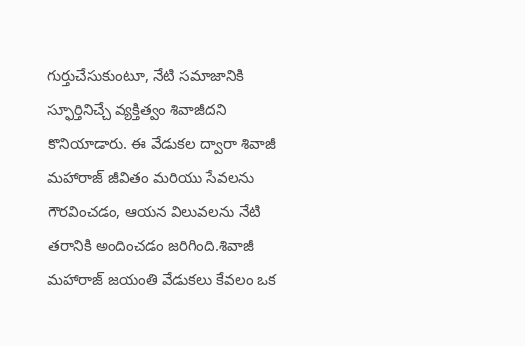గుర్తుచేసుకుంటూ, నేటి సమాజానికి స్ఫూర్తినిచ్చే వ్యక్తిత్వం శివాజీదని కొనియాడారు. ఈ వేడుకల ద్వారా శివాజీ మహారాజ్ జీవితం మరియు సేవలను గౌరవించడం, ఆయన విలువలను నేటి తరానికి అందించడం జరిగింది.శివాజీ మహారాజ్ జయంతి వేడుకలు కేవలం ఒక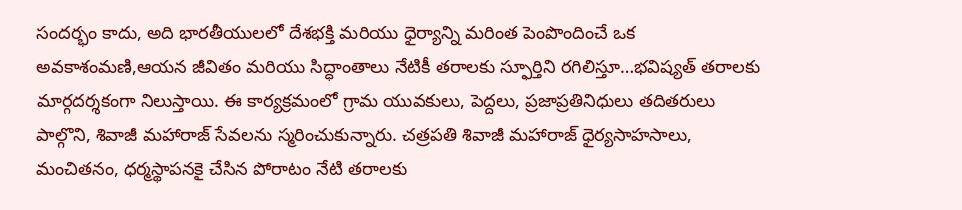సందర్భం కాదు, అది భారతీయులలో దేశభక్తి మరియు ధైర్యాన్ని మరింత పెంపొందించే ఒక అవకాశంమణి,ఆయన జీవితం మరియు సిద్ధాంతాలు నేటికీ తరాలకు స్ఫూర్తిని రగిలిస్తూ…భవిష్యత్ తరాలకు మార్గదర్శకంగా నిలుస్తాయి. ఈ కార్యక్రమంలో గ్రామ యువకులు, పెద్దలు, ప్రజాప్రతినిధులు తదితరులు పాల్గొని, శివాజీ మహారాజ్ సేవలను స్మరించుకున్నారు. చత్రపతి శివాజీ మహారాజ్ ధైర్యసాహసాలు, మంచితనం, ధర్మస్థాపనకై చేసిన పోరాటం నేటి తరాలకు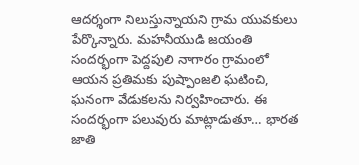ఆదర్శంగా నిలుస్తున్నాయని గ్రామ యువకులు పేర్కొన్నారు. మహనీయుడి జయంతి సందర్భంగా పెద్దపులి నాగారం గ్రామంలో ఆయన ప్రతిమకు పుష్పాంజలి ఘటించి, ఘనంగా వేడుకలను నిర్వహించారు. ఈ సందర్భంగా పలువురు మాట్లాడుతూ… భారత జాతి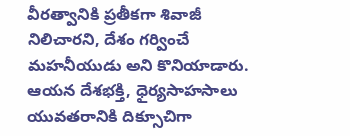వీరత్వానికి ప్రతీకగా శివాజీ నిలిచారని, దేశం గర్వించే మహనీయుడు అని కొనియాడారు. ఆయన దేశభక్తి, ధైర్యసాహసాలు యువతరానికి దిక్సూచిగా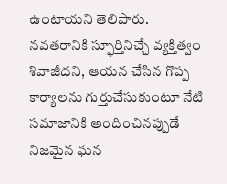ఉంటాయని తెలిపారు. నవతరానికి స్ఫూర్తినిచ్చే వ్యక్తిత్వం శివాజీదని, ఆయన చేసిన గొప్ప కార్యాలను గుర్తుచేసుకుంటూ నేటి సమాజానికి అందించినప్పుడే నిజమైన ఘన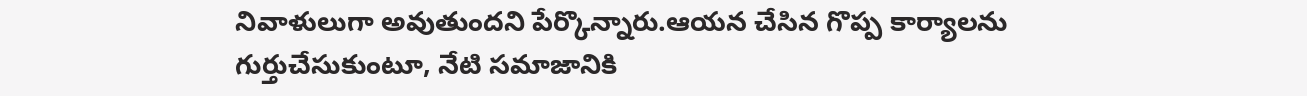నివాళులుగా అవుతుందని పేర్కొన్నారు.ఆయన చేసిన గొప్ప కార్యాలను గుర్తుచేసుకుంటూ, నేటి సమాజానికి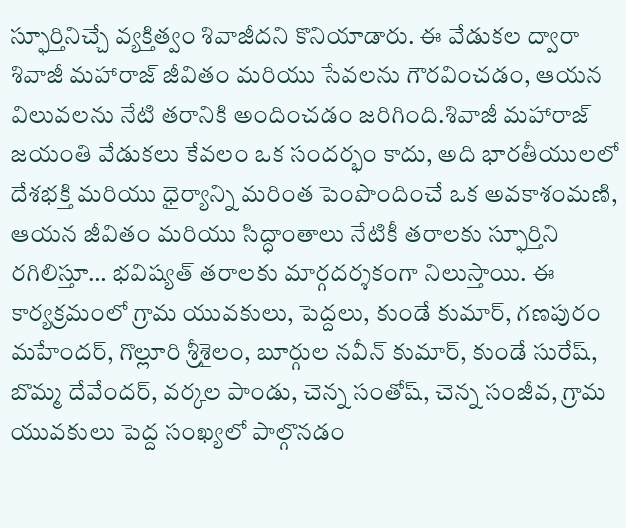స్ఫూర్తినిచ్చే వ్యక్తిత్వం శివాజీదని కొనియాడారు. ఈ వేడుకల ద్వారా శివాజీ మహారాజ్ జీవితం మరియు సేవలను గౌరవించడం, ఆయన విలువలను నేటి తరానికి అందించడం జరిగింది.శివాజీ మహారాజ్ జయంతి వేడుకలు కేవలం ఒక సందర్భం కాదు, అది భారతీయులలో దేశభక్తి మరియు ధైర్యాన్ని మరింత పెంపొందించే ఒక అవకాశంమణి, ఆయన జీవితం మరియు సిద్ధాంతాలు నేటికీ తరాలకు స్ఫూర్తిని రగిలిస్తూ… భవిష్యత్ తరాలకు మార్గదర్శకంగా నిలుస్తాయి. ఈ కార్యక్రమంలో గ్రామ యువకులు, పెద్దలు, కుండే కుమార్, గణపురం మహేందర్, గొల్లూరి శ్రీశైలం, బూర్గుల నవీన్ కుమార్, కుండే సురేష్, బొమ్మ దేవేందర్, వర్కల పాండు, చెన్న సంతోష్, చెన్న సంజీవ, గ్రామ యువకులు పెద్ద సంఖ్యలో పాల్గొనడం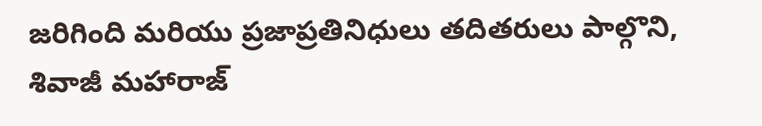జరిగింది మరియు ప్రజాప్రతినిధులు తదితరులు పాల్గొని, శివాజీ మహారాజ్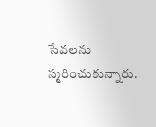సేవలను స్మరించుకున్నారు.